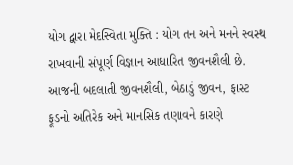યોગ દ્વારા મેદસ્વિતા મુક્તિ : યોગ તન અને મનને સ્વસ્થ રાખવાની સંપૂર્ણ વિજ્ઞાન આધારિત જીવનશૈલી છે.
આજની બદલાતી જીવનશૈલી, બેઠાડું જીવન, ફાસ્ટ ફૂડનો અતિરેક અને માનસિક તણાવને કારણે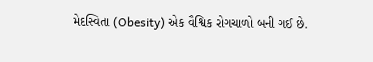મેદસ્વિતા (Obesity) એક વૈશ્વિક રોગચાળો બની ગઈ છે.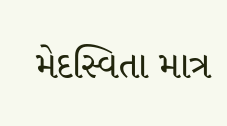મેદસ્વિતા માત્ર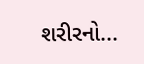શરીરનો...